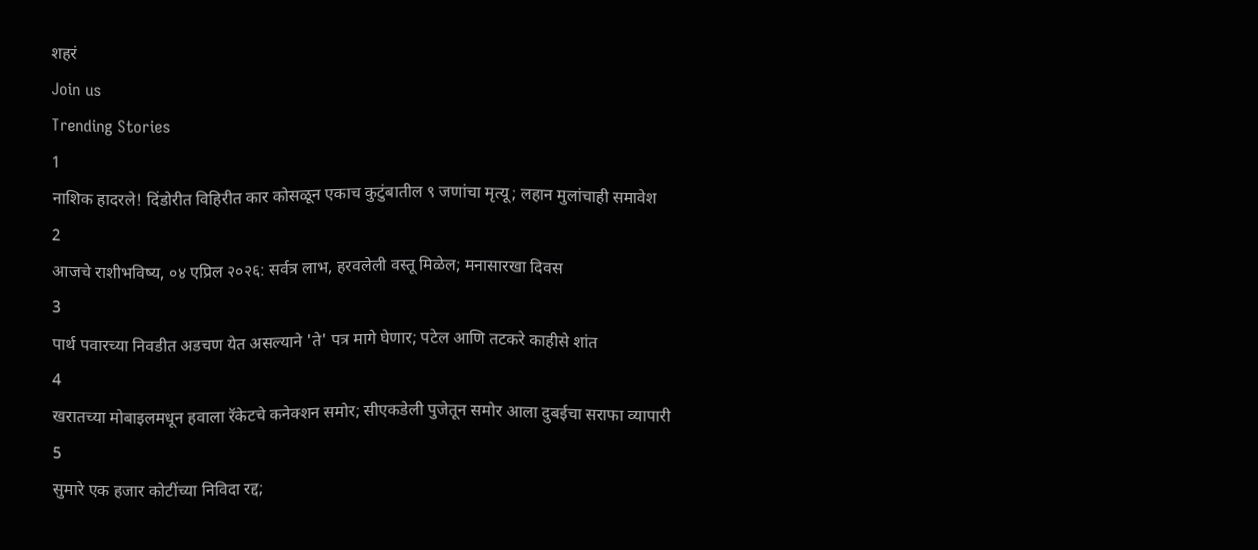शहरं
Join us
Trending Stories
1
नाशिक हादरले! दिंडोरीत विहिरीत कार कोसळून एकाच कुटुंबातील ९ जणांचा मृत्यू; लहान मुलांचाही समावेश
2
आजचे राशीभविष्य, ०४ एप्रिल २०२६: सर्वत्र लाभ, हरवलेली वस्तू मिळेल; मनासारखा दिवस
3
पार्थ पवारच्या निवडीत अडचण येत असल्याने 'ते' पत्र मागे घेणार; पटेल आणि तटकरे काहीसे शांत
4
खरातच्या मोबाइलमधून हवाला रॅकेटचे कनेक्शन समोर; सीएकडेली पुजेतून समोर आला दुबईचा सराफा व्यापारी
5
सुमारे एक हजार कोटींच्या निविदा रद्द;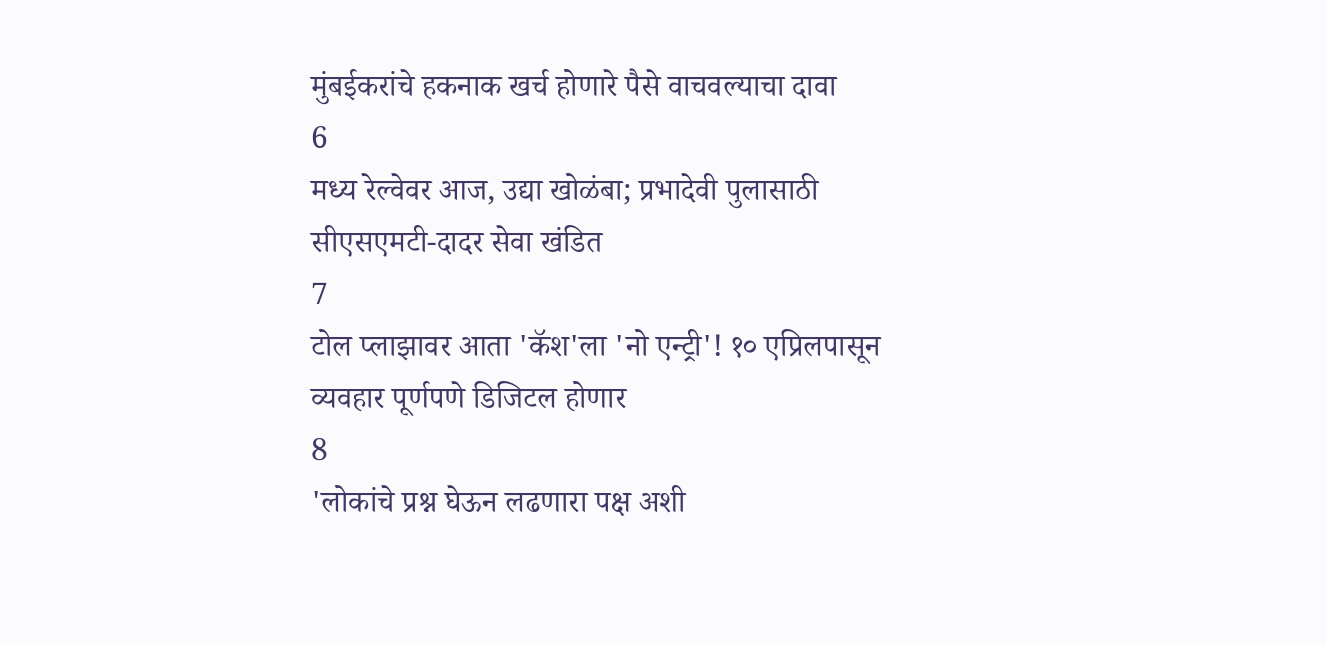मुंबईकरांचे हकनाक खर्च होणारे पैसे वाचवल्याचा दावा
6
मध्य रेल्वेवर आज, उद्या खोळंबा; प्रभादेवी पुलासाठी सीएसएमटी-दादर सेवा खंडित
7
टोल प्लाझावर आता 'कॅश'ला 'नो एन्ट्री'! १० एप्रिलपासून व्यवहार पूर्णपणे डिजिटल होणार
8
'लोकांचे प्रश्न घेऊन लढणारा पक्ष अशी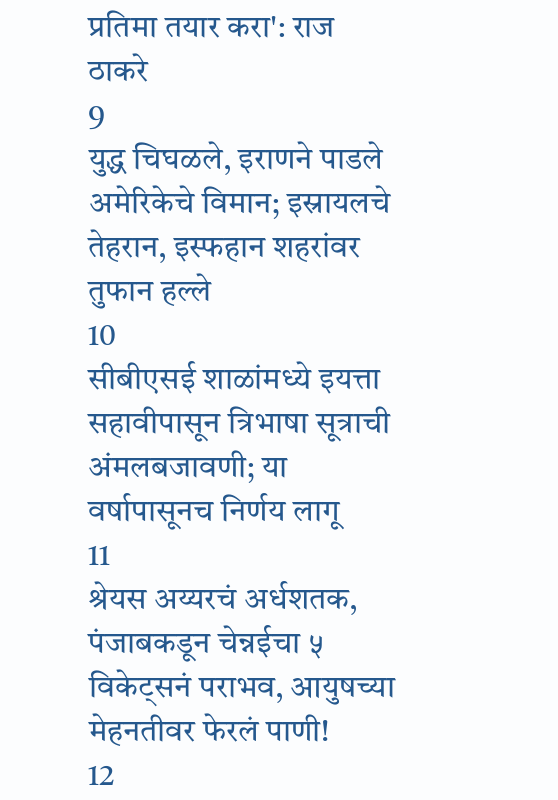प्रतिमा तयार करा': राज ठाकरे
9
युद्ध चिघळले, इराणने पाडले अमेरिकेचे विमान; इस्रायलचे तेहरान, इस्फहान शहरांवर तुफान हल्ले
10
सीबीएसई शाळांमध्ये इयत्ता सहावीपासून त्रिभाषा सूत्राची अंमलबजावणी; या वर्षापासूनच निर्णय लागू
11
श्रेयस अय्यरचं अर्धशतक, पंजाबकडून चेन्नईचा ५ विकेट्सनं पराभव, आयुषच्या मेहनतीवर फेरलं पाणी!
12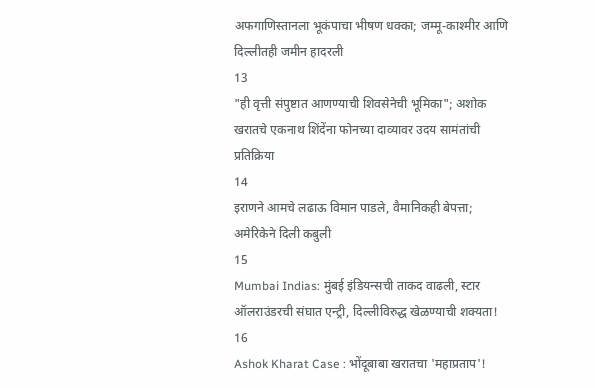अफगाणिस्तानला भूकंपाचा भीषण धक्का; जम्मू-काश्मीर आणि दिल्लीतही जमीन हादरली
13
"ही वृत्ती संपुष्टात आणण्याची शिवसेनेची भूमिका"; अशोक खरातचे एकनाथ शिंदेंना फोनच्या दाव्यावर उदय सामंतांची प्रतिक्रिया
14
इराणने आमचे लढाऊ विमान पाडले, वैमानिकही बेपत्ता; अमेरिकेने दिली कबुली
15
Mumbai Indias: मुंबई इंडियन्सची ताकद वाढली, स्टार ऑलराउंडरची संघात एन्ट्री, दिल्लीविरुद्ध खेळण्याची शक्यता!
16
Ashok Kharat Case : भोंदूबाबा खरातचा 'महाप्रताप'!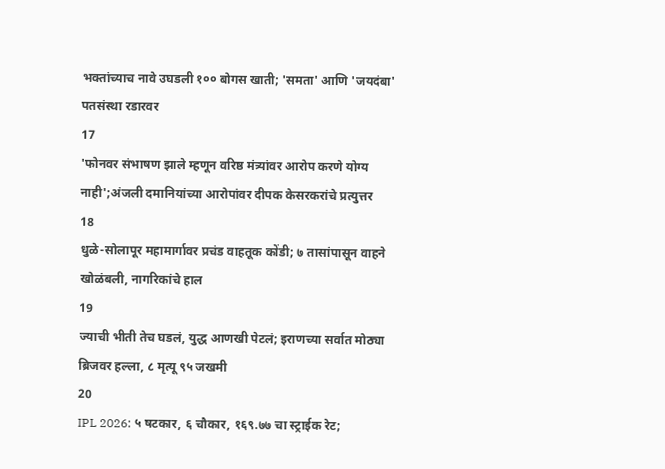भक्तांच्याच नावे उघडली १०० बोगस खाती; 'समता' आणि 'जयदंबा' पतसंस्था रडारवर
17
'फोनवर संभाषण झाले म्हणून वरिष्ठ मंत्र्यांवर आरोप करणे योग्य नाही';अंजली दमानियांच्या आरोपांवर दीपक केसरकरांचे प्रत्युत्तर
18
धुळे-सोलापूर महामार्गावर प्रचंड वाहतूक कोंडी; ७ तासांपासून वाहने खोळंबली, नागरिकांचे हाल
19
ज्याची भीती तेच घडलं, युद्ध आणखी पेटलं; इराणच्या सर्वात मोठ्या ब्रिजवर हल्ला, ८ मृत्यू ९५ जखमी
20
IPL 2026: ५ षटकार, ६ चौकार, १६९.७७ चा स्ट्राईक रेट;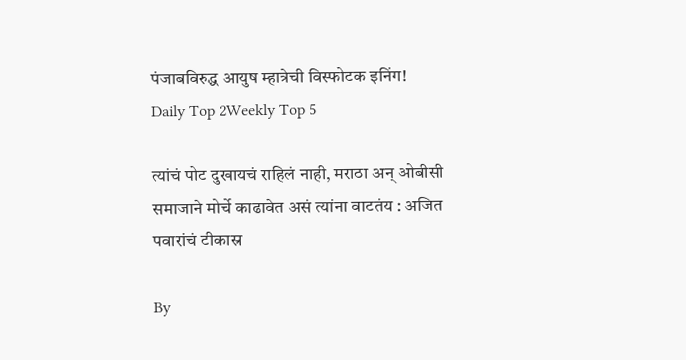पंजाबविरुद्ध आयुष म्हात्रेची विस्फोटक इनिंग!
Daily Top 2Weekly Top 5

त्यांचं पोट दुखायचं राहिलं नाही, मराठा अन् ओबीसी समाजाने मोर्चे काढावेत असं त्यांना वाटतंय : अजित पवारांचं टीकास्र

By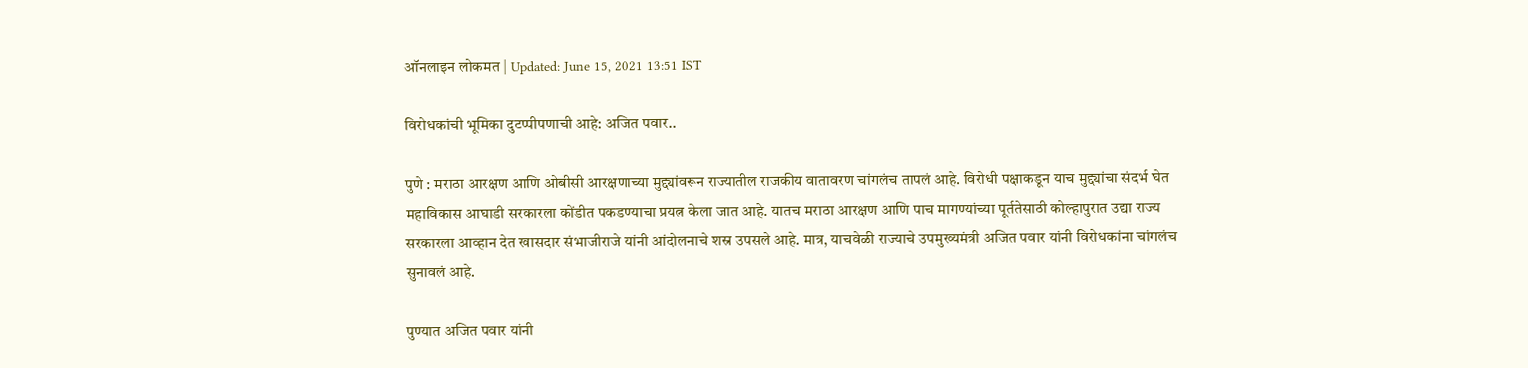ऑनलाइन लोकमत | Updated: June 15, 2021 13:51 IST

विरोधकांची भूमिका दुटप्पीपणाची आहे: अजित पवार..

पुणे : मराठा आरक्षण आणि ओबीसी आरक्षणाच्या मुद्द्यांवरून राज्यातील राजकीय वातावरण चांगलंच तापलं आहे. विरोधी पक्षाकडून याच मुद्द्यांचा संदर्भ घेत महाविकास आघाडी सरकारला कोंडीत पकडण्याचा प्रयत्न केला जात आहे. यातच मराठा आरक्षण आणि पाच मागण्यांच्या पूर्ततेसाठी कोल्हापुरात उद्या राज्य सरकारला आव्हान देत खासदार संभाजीराजे यांनी आंदोलनाचे शस्र उपसले आहे. मात्र, याचवेळी राज्याचे उपमुख्यमंत्री अजित पवार यांनी विरोधकांना चांगलंच सुनावलं आहे.

पुण्यात अजित पवार यांनी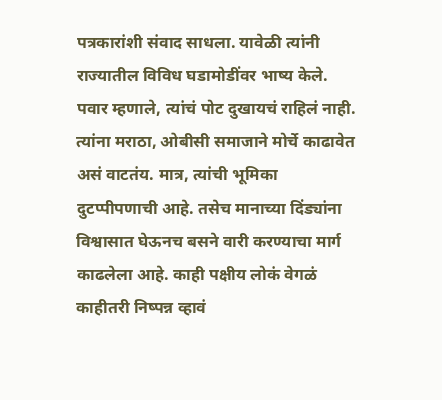पत्रकारांशी संवाद साधला. यावेळी त्यांनी राज्यातील विविध घडामोडींवर भाष्य केले. पवार म्हणाले, त्यांचं पोट दुखायचं राहिलं नाही. त्यांना मराठा, ओबीसी समाजाने मोर्चे काढावेत असं वाटतंय. मात्र, त्यांची भूमिका दुटप्पीपणाची आहे. तसेच मानाच्या दिंड्यांना विश्वासात घेऊनच बसने वारी करण्याचा मार्ग काढलेला आहे. काही पक्षीय लोकं वेगळं काहीतरी निष्पन्न व्हावं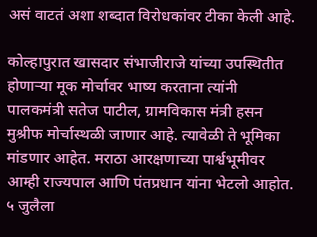असं वाटतं अशा शब्दात विरोधकांवर टीका केली आहे.

कोल्हापुरात खासदार संभाजीराजे यांच्या उपस्थितीत होणाऱ्या मूक मोर्चावर भाष्य करताना त्यांनी पालकमंत्री सतेज पाटील, ग्रामविकास मंत्री हसन मुश्रीफ मोर्चास्थळी जाणार आहे. त्यावेळी ते भूमिका मांडणार आहेत. मराठा आरक्षणाच्या पार्श्वभूमीवर आम्ही राज्यपाल आणि पंतप्रधान यांना भेटलो आहोत. ५ जुलैला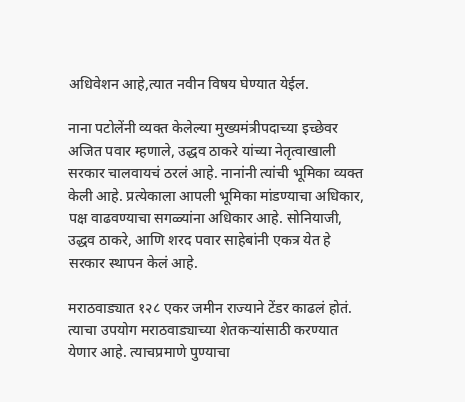अधिवेशन आहे,त्यात नवीन विषय घेण्यात येईल.

नाना पटोलेंनी व्यक्त केलेल्या मुख्यमंत्रीपदाच्या इच्छेवर अजित पवार म्हणाले, उद्धव ठाकरे यांच्या नेतृत्वाखाली सरकार चालवायचं ठरलं आहे. नानांनी त्यांची भूमिका व्यक्त केली आहे. प्रत्येकाला आपली भूमिका मांडण्याचा अधिकार, पक्ष वाढवण्याचा सगळ्यांना अधिकार आहे. सोनियाजी, उद्धव ठाकरे, आणि शरद पवार साहेबांनी एकत्र येत हे सरकार स्थापन केलं आहे.

मराठवाड्यात १२८ एकर जमीन राज्याने टेंडर काढलं होतं. त्याचा उपयोग मराठवाड्याच्या शेतकऱ्यांसाठी करण्यात येणार आहे. त्याचप्रमाणे पुण्याचा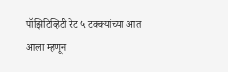पॉझिटिव्हिटी रेट ५ टक्क्यांच्या आत आला म्हणून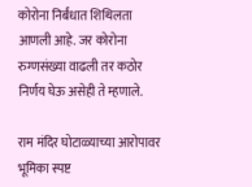कोरोना निर्बंधात शिथिलता आणली आहे. जर कोरोना रुग्णसंख्या वाढली तर कठोर निर्णय घेऊ असेही ते म्हणाले.

राम मंदिर घोटाळ्याच्या आरोपावर भूमिका स्पष्ट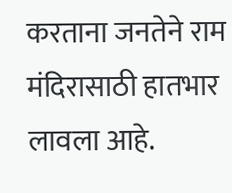करताना जनतेने राम मंदिरासाठी हातभार लावला आहे.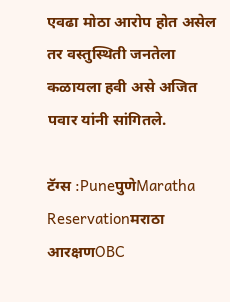एवढा मोठा आरोप होत असेल तर वस्तुस्थिती जनतेला कळायला हवी असे अजित पवार यांनी सांगितले.

टॅग्स :PuneपुणेMaratha Reservationमराठा आरक्षणOBC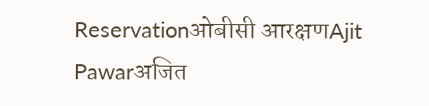Reservationओबीसी आरक्षणAjit Pawarअजित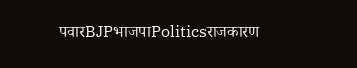पवारBJPभाजपाPoliticsराजकारण